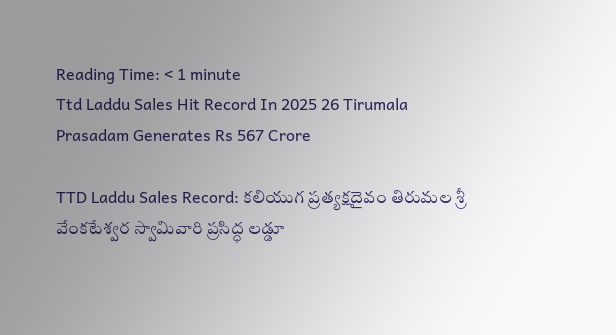Reading Time: < 1 minute
Ttd Laddu Sales Hit Record In 2025 26 Tirumala Prasadam Generates Rs 567 Crore

TTD Laddu Sales Record: కలియుగ ప్రత్యక్షదైవం తిరుమల శ్రీ వేంకటేశ్వర స్వామివారి ప్రసిద్ధ లడ్డూ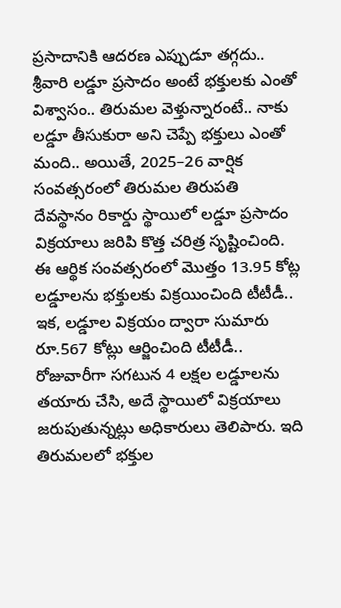ప్రసాదానికి ఆదరణ ఎప్పుడూ తగ్గదు.. శ్రీవారి లడ్డూ ప్రసాదం అంటే భక్తులకు ఎంతో విశ్వాసం.. తిరుమల వెళ్తున్నారంటే.. నాకు లడ్డూ తీసుకురా అని చెప్పే భక్తులు ఎంతో మంది.. అయితే, 2025–26 వార్షిక సంవత్సరంలో తిరుమల తిరుపతి దేవస్థానం రికార్డు స్థాయిలో లడ్డూ ప్రసాదం విక్రయాలు జరిపి కొత్త చరిత్ర సృష్టించింది. ఈ ఆర్థిక సంవత్సరంలో మొత్తం 13.95 కోట్ల లడ్డూలను భక్తులకు విక్రయించింది టీటీడీ.. ఇక, లడ్డూల విక్రయం ద్వారా సుమారు రూ.567 కోట్లు ఆర్జించింది టీటీడీ.. రోజువారీగా సగటున 4 లక్షల లడ్డూలను తయారు చేసి, అదే స్థాయిలో విక్రయాలు జరుపుతున్నట్లు అధికారులు తెలిపారు. ఇది తిరుమలలో భక్తుల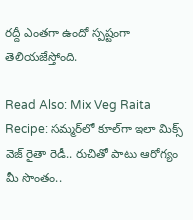రద్దీ ఎంతగా ఉందో స్పష్టంగా తెలియజేస్తోంది.

Read Also: Mix Veg Raita Recipe: సమ్మర్‌లో కూల్‌గా ఇలా మిక్స్ వెజ్ రైతా రెడీ.. రుచితో పాటు ఆరోగ్యం మీ సొంతం..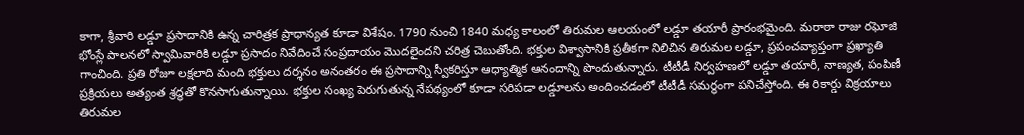కాగా, శ్రీవారి లడ్డూ ప్రసాదానికి ఉన్న చారిత్రక ప్రాధాన్యత కూడా విశేషం. 1790 నుంచి 1840 మధ్య కాలంలో తిరుమల ఆలయంలో లడ్డూ తయారీ ప్రారంభమైంది. మరాఠా రాజు రఘోజి భోంస్లే పాలనలో స్వామివారికి లడ్డూ ప్రసాదం నివేదించే సంప్రదాయం మొదలైందని చరిత్ర చెబుతోంది. భక్తుల విశ్వాసానికి ప్రతీకగా నిలిచిన తిరుమల లడ్డూ, ప్రపంచవ్యాప్తంగా ప్రఖ్యాతి గాంచింది. ప్రతి రోజూ లక్షలాది మంది భక్తులు దర్శనం అనంతరం ఈ ప్రసాదాన్ని స్వీకరిస్తూ ఆధ్యాత్మిక ఆనందాన్ని పొందుతున్నారు. టీటీడీ నిర్వహణలో లడ్డూ తయారీ, నాణ్యత, పంపిణీ ప్రక్రియలు అత్యంత శ్రద్ధతో కొనసాగుతున్నాయి. భక్తుల సంఖ్య పెరుగుతున్న నేపథ్యంలో కూడా సరిపడా లడ్డూలను అందించడంలో టీటీడీ సమర్థంగా పనిచేస్తోంది. ఈ రికార్డు విక్రయాలు తిరుమల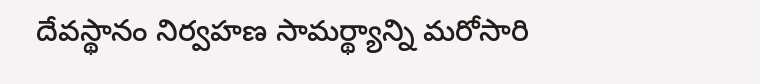దేవస్థానం నిర్వహణ సామర్థ్యాన్ని మరోసారి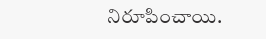నిరూపించాయి.